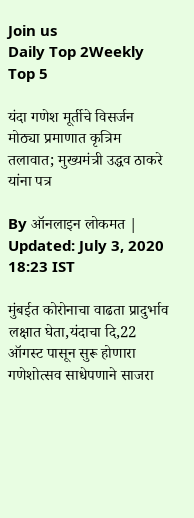Join us
Daily Top 2Weekly Top 5

यंदा गणेश मूर्तीचे विसर्जन मोठ्या प्रमाणात कृत्रिम तलावात; मुख्यमंत्री उद्धव ठाकरे यांना पत्र

By ऑनलाइन लोकमत | Updated: July 3, 2020 18:23 IST

मुंबईत कोरोनाचा वाढता प्रादुर्भाव लक्षात घेता,यंदाचा दि,22 ऑगस्ट पासून सुरू होणारा गणेशोत्सव साधेपणाने साजरा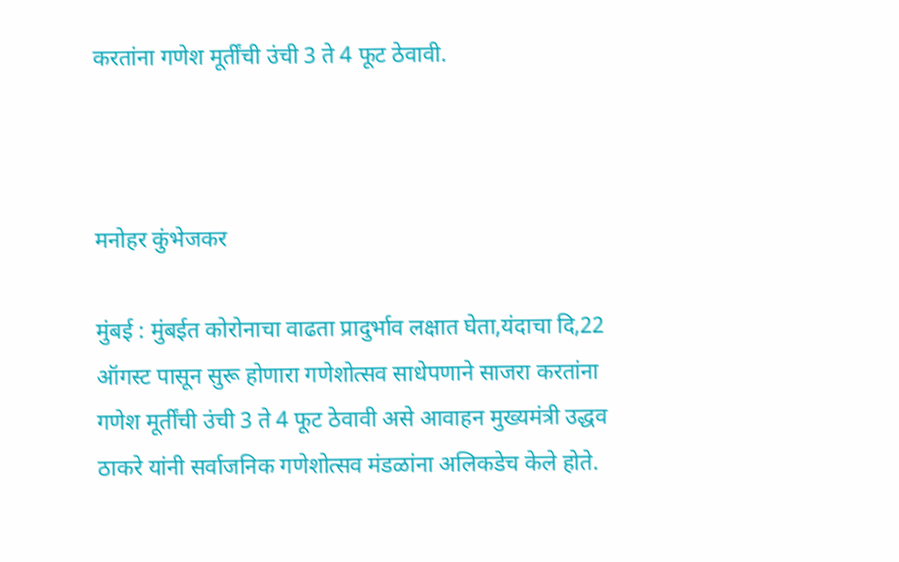करतांना गणेश मूर्तींची उंची 3 ते 4 फूट ठेवावी.



मनोहर कुंभेजकर

मुंबई : मुंबईत कोरोनाचा वाढता प्रादुर्भाव लक्षात घेता,यंदाचा दि,22 ऑगस्ट पासून सुरू होणारा गणेशोत्सव साधेपणाने साजरा करतांना गणेश मूर्तींची उंची 3 ते 4 फूट ठेवावी असे आवाहन मुख्यमंत्री उद्धव ठाकरे यांनी सर्वाजनिक गणेशोत्सव मंडळांना अलिकडेच केले होते.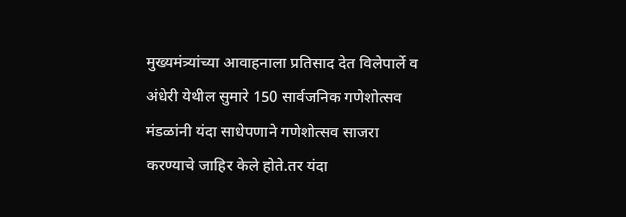मुख्यमंत्र्यांच्या आवाहनाला प्रतिसाद देत विलेपार्ले व अंधेरी येथील सुमारे 150 सार्वजनिक गणेशोत्सव मंडळांनी यंदा साधेपणाने गणेशोत्सव साजरा करण्याचे जाहिर केले होते.तर यंदा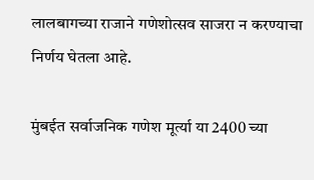लालबागच्या राजाने गणेशोत्सव साजरा न करण्याचा निर्णय घेतला आहे.

मुंबईत सर्वाजनिक गणेश मूर्त्या या 2400 च्या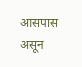आसपास असून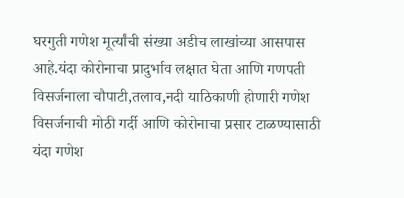घरगुती गणेश मूर्त्यांची संख्या अडीच लाखांच्या आसपास आहे.यंदा कोरोनाचा प्रादुर्भाव लक्षात घेता आणि गणपती विसर्जनाला चौपाटी,तलाव,नदी याठिकाणी होणारी गणेश विसर्जनाची मोठी गर्दी आणि कोरोनाचा प्रसार टाळण्यासाठी यंदा गणेश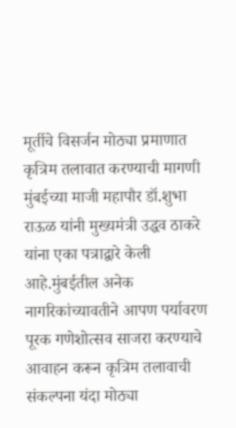मूर्तीचे विसर्जन मोठ्या प्रमाणात कृत्रिम तलावात करण्याची मागणी मुंबईच्या माजी महापौर डॉ.शुभा राऊळ यांनी मुख्यमंत्री उद्धव ठाकरे यांना एका पत्राद्वारे केली आहे.मुंबईतील अनेक नागरिकांच्यावतीने आपण पर्यावरण पूरक गणेशोत्सव साजरा करण्याचे आवाहन करून कृत्रिम तलावाची संकल्पना यंदा मोठ्या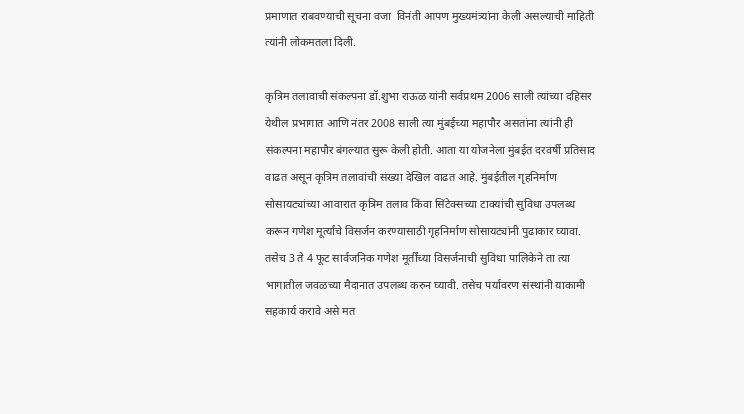प्रमाणात राबवण्याची सूचना वजा  विनंती आपण मुख्यमंत्र्यांना केली असल्याची माहिती त्यांनी लोकमतला दिली.

कृत्रिम तलावाची संकल्पना डॉ.शुभा राऊळ यांनी सर्वप्रथम 2006 साली त्यांच्या दहिसर येथील प्रभागात आणि नंतर 2008 साली त्या मुंबईच्या महापौर असतांना त्यांनी ही संकल्पना महापौर बंगल्यात सुरू केली होती. आता या योजनेला मुंबईत दरवर्षी प्रतिसाद वाढत असून कृत्रिम तलावांची संख्या देखिल वाढत आहे. मुंबईतील गृहनिर्माण सोसायट्यांच्या आवारात कृत्रिम तलाव किंवा सिंटेक्सच्या टाक्यांची सुविधा उपलब्ध करून गणेश मूर्त्यांचे विसर्जन करण्यासाठी गृहनिर्माण सोसायट्यांनी पुढाकार घ्यावा. तसेच 3 ते 4 फूट सार्वजनिक गणेश मूर्तींच्या विसर्जनाची सुविधा पालिकेने ता त्या भागातील जवळच्या मैदानात उपलब्ध करुन घ्यावी. तसेच पर्यावरण संस्थांनी याकामी सहकार्य करावे असे मत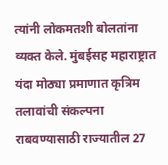त्यांनी लोकमतशी बोलतांना व्यक्त केले. मुंबईसह महाराष्ट्रात यंदा मोठ्या प्रमाणात कृत्रिम तलावांची संकल्पना राबवण्यासाठी राज्यातील 27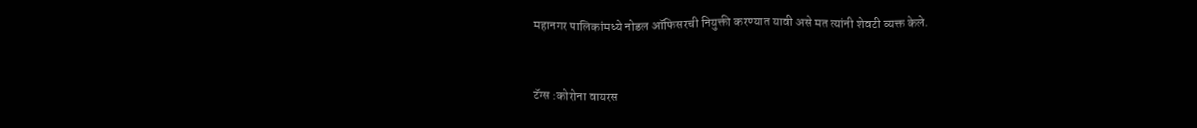महानगर पालिकांमध्ये नोडल ऑफिसरची नियुक्ती करण्यात यावी असे मत त्यांनी शेवटी व्यक्त केले.


टॅग्स :कोरोना वायरस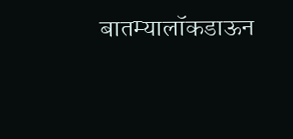बातम्यालॉकडाऊन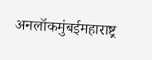अनलॉकमुंबईमहाराष्ट्र